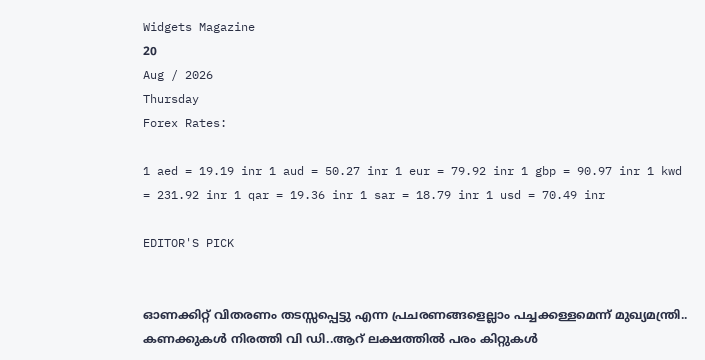Widgets Magazine
20
Aug / 2026
Thursday
Forex Rates:

1 aed = 19.19 inr 1 aud = 50.27 inr 1 eur = 79.92 inr 1 gbp = 90.97 inr 1 kwd = 231.92 inr 1 qar = 19.36 inr 1 sar = 18.79 inr 1 usd = 70.49 inr

EDITOR'S PICK


ഓണക്കിറ്റ് വിതരണം തടസ്സപ്പെട്ടു എന്ന പ്രചരണങ്ങളെല്ലാം പച്ചക്കള്ളമെന്ന് മുഖ്യമന്ത്രി.. കണക്കുകള്‍ നിരത്തി വി ഡി..ആറ് ലക്ഷത്തില്‍ പരം കിറ്റുകള്‍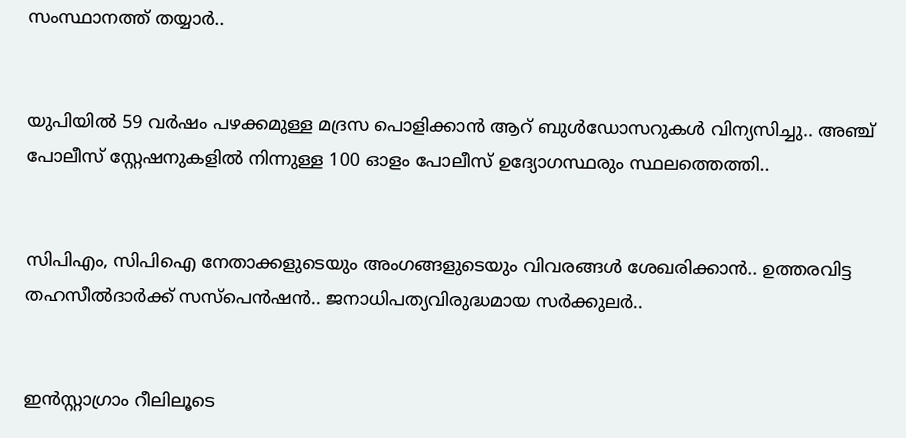സംസ്ഥാനത്ത് തയ്യാർ..


യുപിയിൽ 59 വർഷം പഴക്കമുള്ള മദ്രസ പൊളിക്കാൻ ആറ് ബുൾഡോസറുകൾ വിന്യസിച്ചു.. അഞ്ച് പോലീസ് സ്റ്റേഷനുകളിൽ നിന്നുള്ള 100 ഓളം പോലീസ് ഉദ്യോഗസ്ഥരും സ്ഥലത്തെത്തി..


സിപിഎം, സിപിഐ നേതാക്കളുടെയും അംഗങ്ങളുടെയും വിവരങ്ങൾ ശേഖരിക്കാൻ.. ഉത്തരവിട്ട തഹസീൽദാർക്ക് സസ്‌പെൻഷൻ.. ജനാധിപത്യവിരുദ്ധമായ സർക്കുലർ..


ഇന്‍സ്റ്റാഗ്രാം റീലിലൂടെ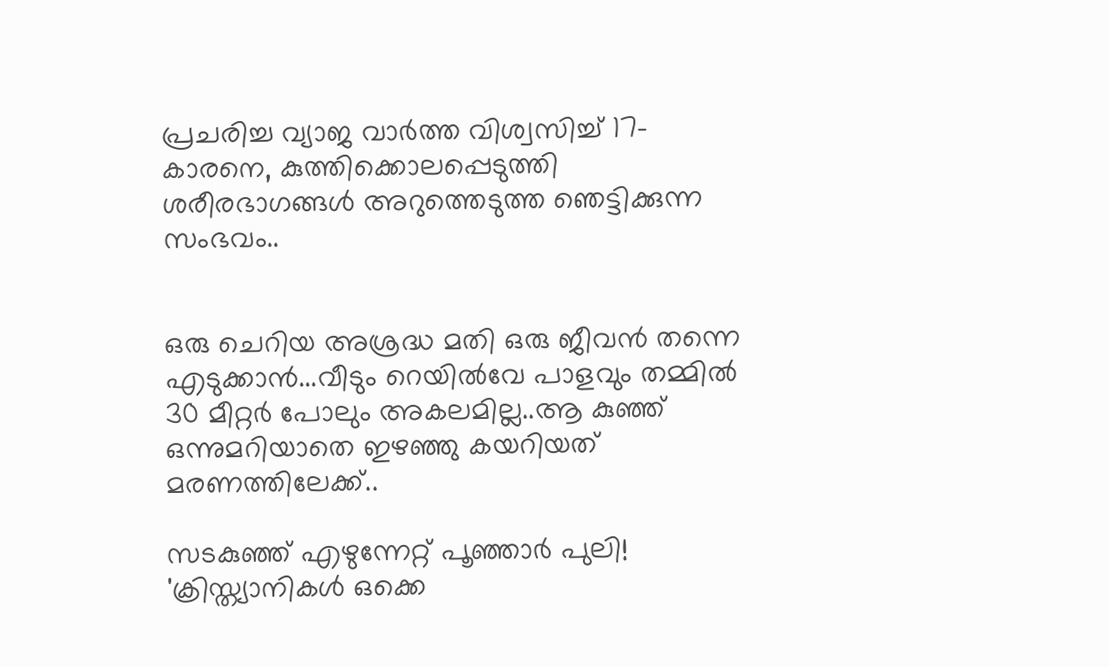പ്രചരിച്ച വ്യാജ വാര്‍ത്ത വിശ്വസിച്ച് 17-കാരനെ, കുത്തിക്കൊലപ്പെടുത്തി ശരീരഭാഗങ്ങള്‍ അറുത്തെടുത്ത ഞെട്ടിക്കുന്ന സംഭവം..


ഒരു ചെറിയ അശ്രദ്ധ മതി ഒരു ജീവൻ തന്നെ എടുക്കാൻ...വീടും റെയില്‍വേ പാളവും തമ്മില്‍ 30 മീറ്റര്‍ പോലും അകലമില്ല..ആ കുഞ്ഞ് ഒന്നുമറിയാതെ ഇഴഞ്ഞു കയറിയത് മരണത്തിലേക്ക്..

സടകുഞ്ഞ് എഴുന്നേറ്റ് പൂഞ്ഞാർ പുലി! 'ക്രിസ്ത്യാനികൾ ഒക്കെ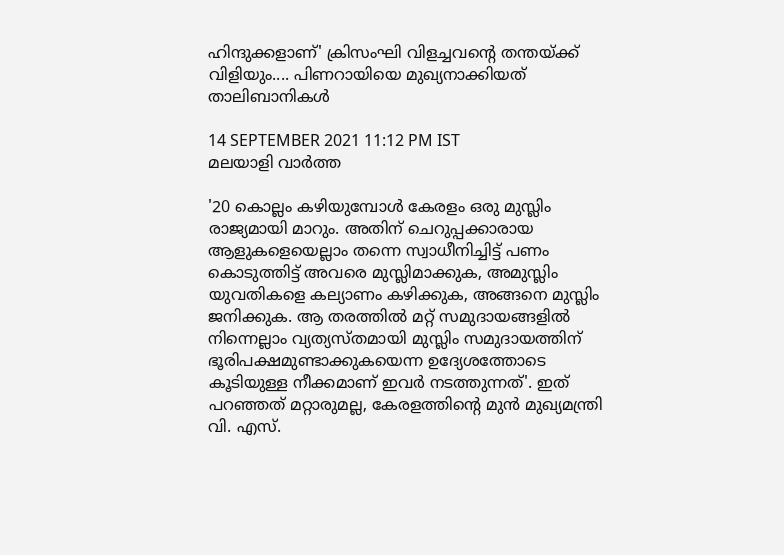ഹിന്ദുക്കളാണ്' ക്രിസംഘി വിളച്ചവന്റെ തന്തയ്ക്ക് വിളിയും.... പിണറായിയെ മുഖ്യനാക്കിയത് താലിബാനികൾ

14 SEPTEMBER 2021 11:12 PM IST
മലയാളി വാര്‍ത്ത

'20 കൊല്ലം കഴിയുമ്പോൾ കേരളം ഒരു മുസ്ലിം രാജ്യമായി മാറും. അതിന് ചെറുപ്പക്കാരായ ആളുകളെയെല്ലാം തന്നെ സ്വാധീനിച്ചിട്ട് പണം കൊടുത്തിട്ട് അവരെ മുസ്ലിമാക്കുക, അമുസ്ലിം യുവതികളെ കല്യാണം കഴിക്കുക, അങ്ങനെ മുസ്ലിം ജനിക്കുക. ആ തരത്തിൽ മറ്റ് സമുദായങ്ങളിൽ നിന്നെല്ലാം വ്യത്യസ്തമായി മുസ്ലിം സമുദായത്തിന് ഭൂരിപക്ഷമുണ്ടാക്കുകയെന്ന ഉദ്യേശത്തോടെ കൂടിയുള്ള നീക്കമാണ് ഇവർ നടത്തുന്നത്'. ഇത് പറഞ്ഞത് മറ്റാരുമല്ല, കേരളത്തിന്റെ മുൻ മുഖ്യമന്ത്രി വി. എസ്.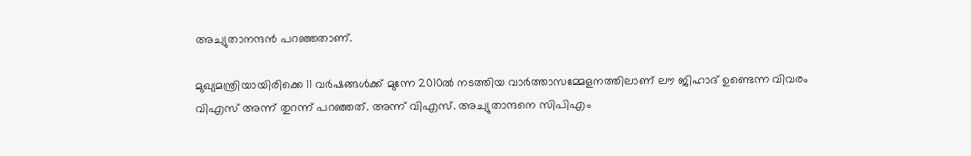അച്യുതാനന്ദൻ പറഞ്ഞതാണ്.

മുഖ്യമന്ത്രിയായിരിക്കെ 11 വർഷങ്ങൾക്ക് മുന്നേ 2010ൽ നടത്തിയ വാർത്താസമ്മേളനത്തിലാണ് ലൗ ജിഹാദ് ഉണ്ടെന്ന വിവരം വിഎസ് അന്ന് തുറന്ന് പറഞ്ഞത്. അന്ന് വിഎസ്. അച്യുതാന്ദനെ സിപിഎം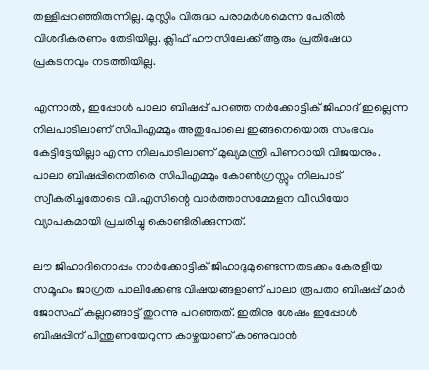തള്ളിപ്പറഞ്ഞിരുന്നില്ല. മുസ്ലിം വിരുദ്ധ പരാമർശമെന്ന പേരിൽ വിശദീകരണം തേടിയില്ല. ക്ലിഫ് ഹൗസിലേക്ക് ആരും പ്രതിഷേധ പ്രകടനവും നടത്തിയില്ല.

എന്നാൽ, ഇപ്പോൾ പാലാ ബിഷപ്പ് പറഞ്ഞ നർക്കോട്ടിക് ജിഹാദ് ഇല്ലെന്ന നിലപാടിലാണ് സിപിഎമ്മും അതുപോലെ ഇങ്ങനെയൊരു സംഭവം കേട്ടിട്ടേയില്ലാ എന്ന നിലപാടിലാണ് മുഖ്യമന്ത്രി പിണറായി വിജയനും. പാലാ ബിഷപ്പിനെതിരെ സിപിഎമ്മും കോൺഗ്രസ്സും നിലപാട് സ്വീകരിച്ചതോടെ വി.എസിന്റെ വാർത്താസമ്മേളന വീഡിയോ വ്യാപകമായി പ്രചരിച്ചു കൊണ്ടിരിക്കുന്നത്.

ലൗ ജിഹാദിനൊപ്പം നാർക്കോട്ടിക് ജിഹാദുമുണ്ടെന്നതടക്കം കേരളീയ സമൂഹം ജാഗ്രത പാലിക്കേണ്ട വിഷയങ്ങളാണ് പാലാ രൂപതാ ബിഷപ്പ് മാർ ജോസഫ് കല്ലറങ്ങാട്ട് തുറന്നു പറഞ്ഞത്. ഇതിനു ശേഷം ഇപ്പോൾ ബിഷപ്പിന് പിന്തുണയേറുന്ന കാഴ്ചയാണ് കാണുവാൻ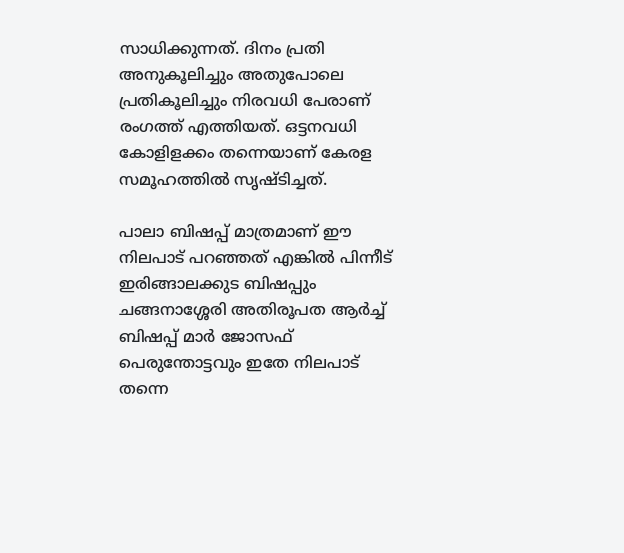സാധിക്കുന്നത്. ദിനം പ്രതി അനുകൂലിച്ചും അതുപോലെ പ്രതികൂലിച്ചും നിരവധി പേരാണ് രംഗത്ത് എത്തിയത്. ഒട്ടനവധി കോളിളക്കം തന്നെയാണ് കേരള സമൂഹത്തിൽ സൃഷ്ടിച്ചത്.

പാലാ ബിഷപ്പ് മാത്രമാണ് ഈ നിലപാട് പറഞ്ഞത് എങ്കിൽ പിന്നീട് ഇരിങ്ങാലക്കുട ബിഷപ്പും ചങ്ങനാശ്ശേരി അതിരൂപത ആർച്ച് ബിഷപ്പ് മാർ ജോസഫ് പെരുന്തോട്ടവും ഇതേ നിലപാട് തന്നെ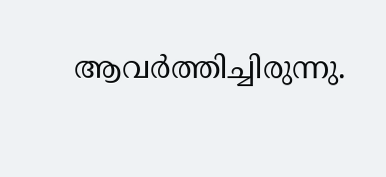ആവർത്തിച്ചിരുന്നു.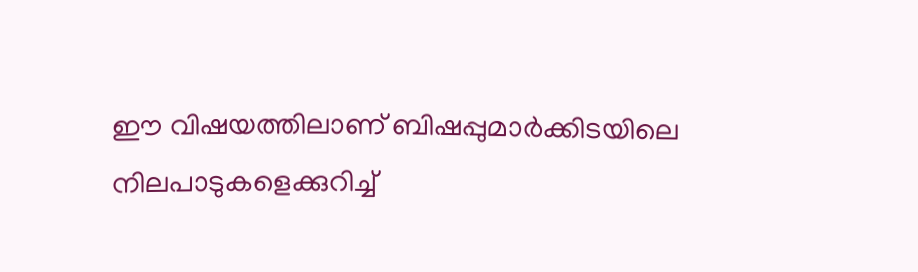ഈ വിഷയത്തിലാണ് ബിഷപ്പുമാർക്കിടയിലെ നിലപാടുകളെക്കുറിച്ച്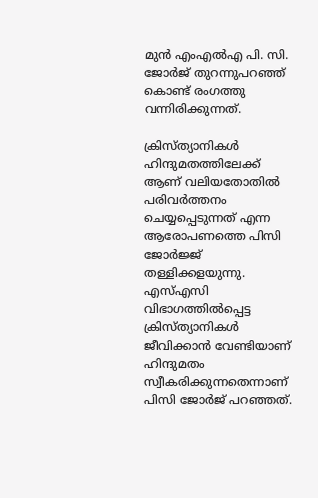മുൻ എംഎൽഎ പി. സി. ജോർജ് തുറന്നുപറഞ്ഞ് കൊണ്ട് രംഗത്തു വന്നിരിക്കുന്നത്.

ക്രിസ്ത്യാനികൾ ഹിന്ദുമതത്തിലേക്ക് ആണ് വലിയതോതിൽ പരിവർത്തനം ചെയ്യപ്പെടുന്നത് എന്ന ആരോപണത്തെ പിസി ജോർജ്ജ് തള്ളിക്കളയുന്നു. എസ്എസി വിഭാഗത്തിൽപ്പെട്ട ക്രിസ്ത്യാനികൾ ജീവിക്കാൻ വേണ്ടിയാണ് ഹിന്ദുമതം സ്വീകരിക്കുന്നതെന്നാണ് പിസി ജോർജ് പറഞ്ഞത്.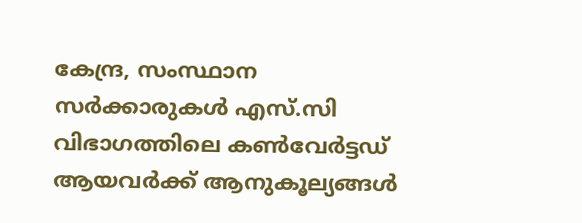കേന്ദ്ര, സംസ്ഥാന സർക്കാരുകൾ എസ്.സി വിഭാഗത്തിലെ കൺവേർട്ടഡ് ആയവർക്ക് ആനുകൂല്യങ്ങൾ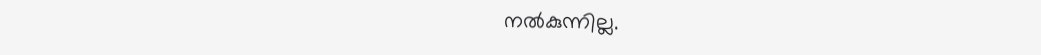നൽകുന്നില്ല.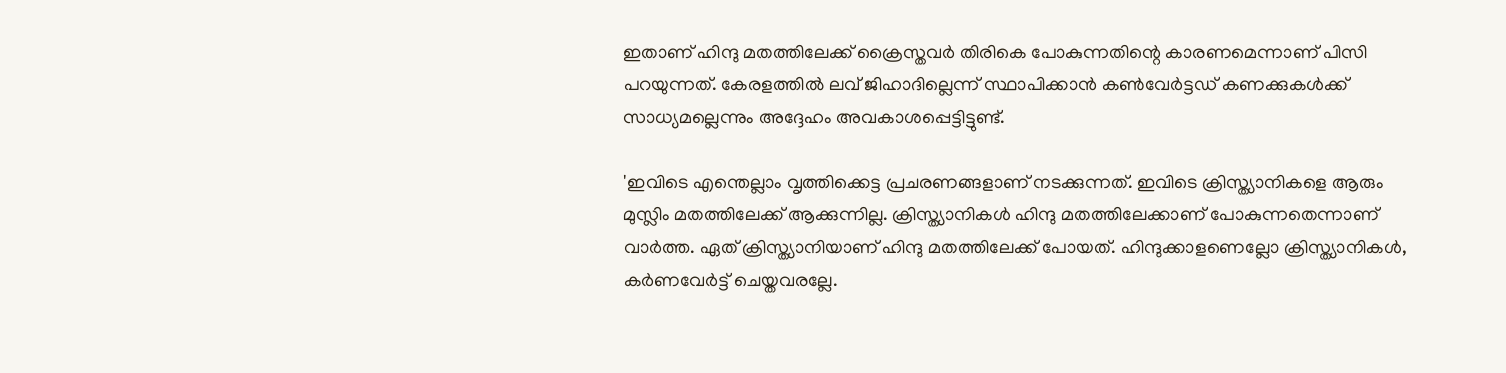ഇതാണ് ഹിന്ദു മതത്തിലേക്ക് ക്രൈസ്തവർ തിരികെ പോകുന്നതിന്റെ കാരണമെന്നാണ് പിസി പറയുന്നത്. കേരളത്തിൽ ലവ് ജിഹാദില്ലെന്ന് സ്ഥാപിക്കാൻ കൺവേർട്ടഡ് കണക്കുകൾക്ക് സാധ്യമല്ലെന്നും അദ്ദേഹം അവകാശപ്പെട്ടിട്ടുണ്ട്.

'ഇവിടെ എന്തെല്ലാം വൃത്തിക്കെട്ട പ്രചരണങ്ങളാണ് നടക്കുന്നത്. ഇവിടെ ക്രിസ്ത്യാനികളെ ആരും മുസ്ലിം മതത്തിലേക്ക് ആക്കുന്നില്ല. ക്രിസ്ത്യാനികൾ ഹിന്ദു മതത്തിലേക്കാണ് പോകുന്നതെന്നാണ് വാർത്ത. ഏത് ക്രിസ്ത്യാനിയാണ് ഹിന്ദു മതത്തിലേക്ക് പോയത്. ഹിന്ദുക്കാളണെല്ലോ ക്രിസ്ത്യാനികൾ, കർണവേർട്ട് ചെയ്തവരല്ലേ.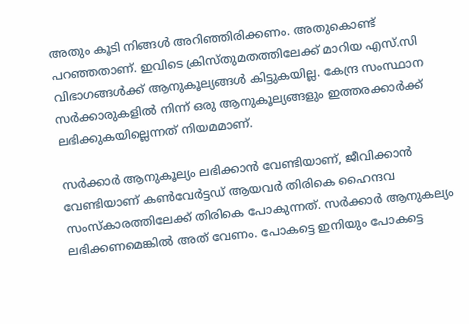അതും കൂടി നിങ്ങൾ അറിഞ്ഞിരിക്കണം. അതുകൊണ്ട് പറഞ്ഞതാണ്. ഇവിടെ ക്രിസ്തുമതത്തിലേക്ക് മാറിയ എസ്.സി വിഭാഗങ്ങൾക്ക് ആനുകൂല്യങ്ങൾ കിട്ടുകയില്ല. കേന്ദ്ര സംസ്ഥാന സർക്കാരുകളിൽ നിന്ന് ഒരു ആനുകൂല്യങ്ങളും ഇത്തരക്കാർക്ക് ലഭിക്കുകയില്ലെന്നത് നിയമമാണ്.

സർക്കാർ ആനുകൂല്യം ലഭിക്കാൻ വേണ്ടിയാണ്, ജീവിക്കാൻ വേണ്ടിയാണ് കൺവേർട്ടഡ് ആയവർ തിരികെ ഹൈന്ദവ സംസ്‌കാരത്തിലേക്ക് തിരികെ പോകുന്നത്. സർക്കാർ ആനുകല്യം ലഭിക്കണമെങ്കിൽ അത് വേണം. പോകട്ടെ ഇനിയും പോകട്ടെ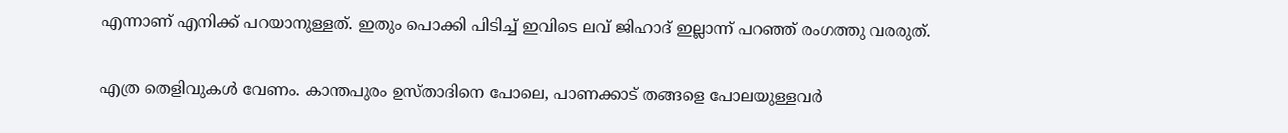എന്നാണ് എനിക്ക് പറയാനുള്ളത്. ഇതും പൊക്കി പിടിച്ച് ഇവിടെ ലവ് ജിഹാദ് ഇല്ലാന്ന് പറഞ്ഞ് രംഗത്തു വരരുത്.

എത്ര തെളിവുകൾ വേണം. കാന്തപുരം ഉസ്താദിനെ പോലെ, പാണക്കാട് തങ്ങളെ പോലയുള്ളവർ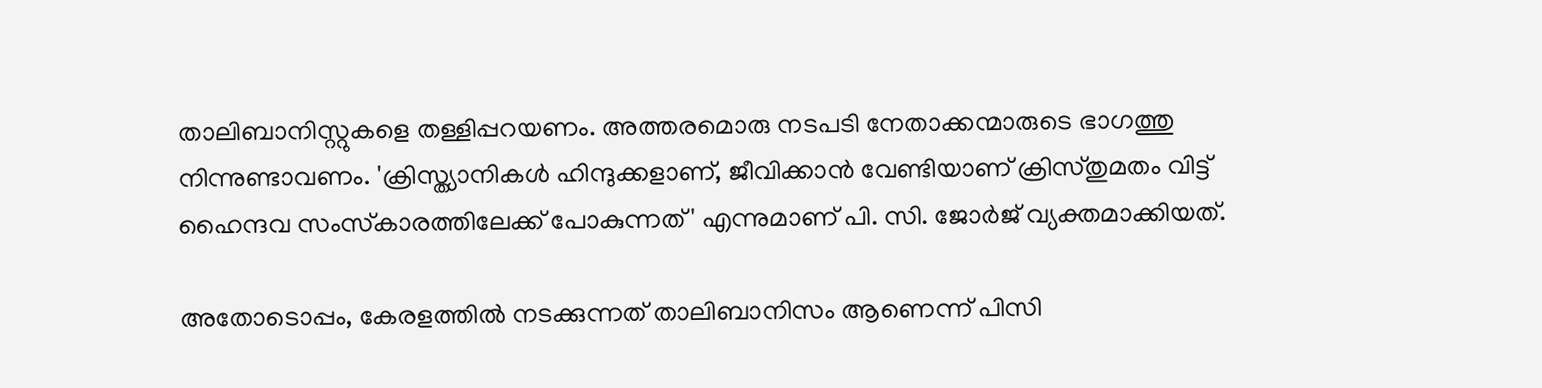താലിബാനിസ്റ്റുകളെ തള്ളിപ്പറയണം. അത്തരമൊരു നടപടി നേതാക്കന്മാരുടെ ഭാഗത്തു നിന്നുണ്ടാവണം. 'ക്രിസ്ത്യാനികൾ ഹിന്ദുക്കളാണ്, ജീവിക്കാൻ വേണ്ടിയാണ് ക്രിസ്തുമതം വിട്ട് ഹൈന്ദവ സംസ്‌കാരത്തിലേക്ക് പോകുന്നത്' എന്നുമാണ് പി. സി. ജോർജ് വ്യക്തമാക്കിയത്.

അതോടൊപ്പം, കേരളത്തിൽ നടക്കുന്നത് താലിബാനിസം ആണെന്ന് പിസി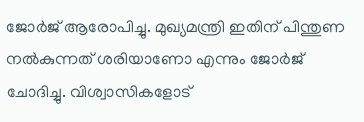ജോർജ് ആരോപിച്ചു. മുഖ്യമന്ത്രി ഇതിന് പിന്തുണ നൽകുന്നത് ശരിയാണോ എന്നും ജോർജ് ചോദിച്ചു. വിശ്വാസികളോട്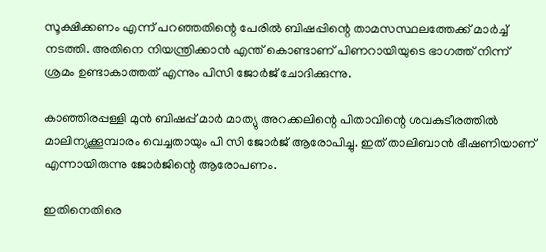സൂക്ഷിക്കണം എന്ന് പറഞ്ഞതിന്റെ പേരിൽ ബിഷപ്പിന്റെ താമസസ്ഥലത്തേക്ക് മാർച്ച് നടത്തി. അതിനെ നിയന്ത്രിക്കാൻ എന്ത് കൊണ്ടാണ് പിണറായിയുടെ ഭാഗത്ത് നിന്ന് ശ്രമം ഉണ്ടാകാത്തത് എന്നും പിസി ജോർജ് ചോദിക്കുന്നു.

കാഞ്ഞിരപ്പള്ളി മുൻ ബിഷപ്പ് മാർ മാത്യു അറക്കലിന്റെ പിതാവിന്റെ ശവകുടീരത്തിൽ മാലിന്യക്കൂമ്പാരം വെച്ചതായും പി സി ജോർജ് ആരോപിച്ചു. ഇത് താലിബാൻ ഭീഷണിയാണ് എന്നായിരുന്നു ജോർജിന്റെ ആരോപണം.

ഇതിനെതിരെ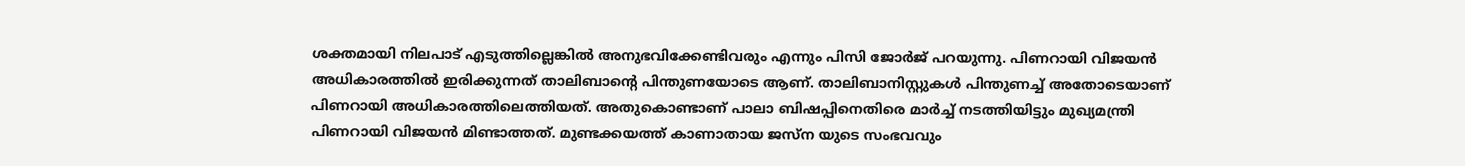ശക്തമായി നിലപാട് എടുത്തില്ലെങ്കിൽ അനുഭവിക്കേണ്ടിവരും എന്നും പിസി ജോർജ് പറയുന്നു. പിണറായി വിജയൻ അധികാരത്തിൽ ഇരിക്കുന്നത് താലിബാന്റെ പിന്തുണയോടെ ആണ്. താലിബാനിസ്റ്റുകൾ പിന്തുണച്ച് അതോടെയാണ് പിണറായി അധികാരത്തിലെത്തിയത്. അതുകൊണ്ടാണ് പാലാ ബിഷപ്പിനെതിരെ മാർച്ച് നടത്തിയിട്ടും മുഖ്യമന്ത്രി പിണറായി വിജയൻ മിണ്ടാത്തത്. മുണ്ടക്കയത്ത് കാണാതായ ജസ്ന യുടെ സംഭവവും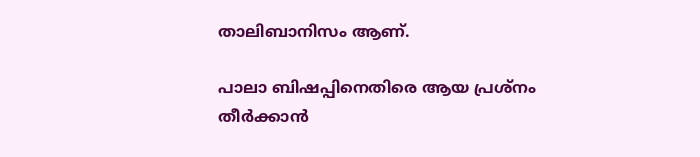താലിബാനിസം ആണ്.

പാലാ ബിഷപ്പിനെതിരെ ആയ പ്രശ്നം തീർക്കാൻ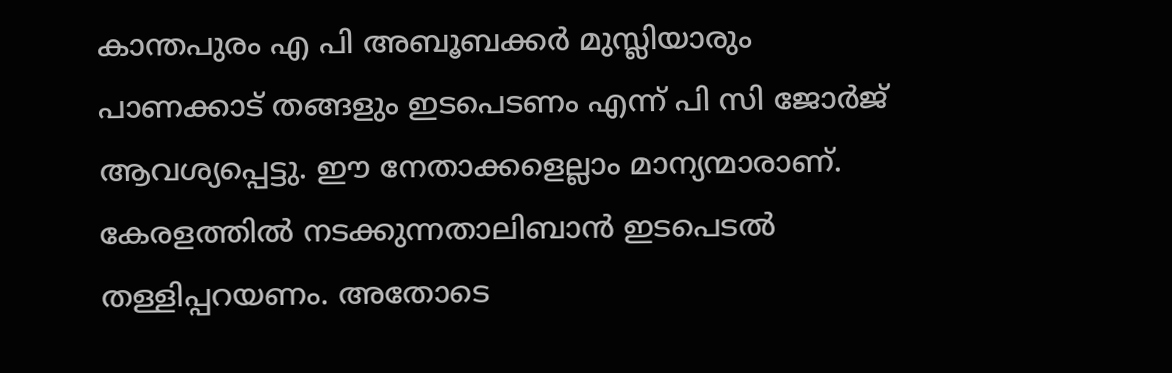കാന്തപുരം എ പി അബൂബക്കർ മുസ്ലിയാരും പാണക്കാട് തങ്ങളും ഇടപെടണം എന്ന് പി സി ജോർജ് ആവശ്യപ്പെട്ടു. ഈ നേതാക്കളെല്ലാം മാന്യന്മാരാണ്. കേരളത്തിൽ നടക്കുന്നതാലിബാൻ ഇടപെടൽ തള്ളിപ്പറയണം. അതോടെ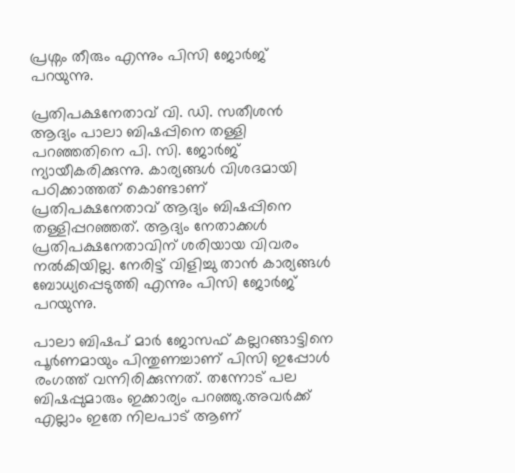പ്രശ്നം തീരും എന്നും പിസി ജോർജ് പറയുന്നു.

പ്രതിപക്ഷനേതാവ് വി. ഡി. സതീശൻ ആദ്യം പാലാ ബിഷപ്പിനെ തള്ളി പറഞ്ഞതിനെ പി. സി. ജോർജ് ന്യായീകരിക്കുന്നു. കാര്യങ്ങൾ വിശദമായി പഠിക്കാത്തത് കൊണ്ടാണ് പ്രതിപക്ഷനേതാവ് ആദ്യം ബിഷപ്പിനെ തള്ളിപ്പറഞ്ഞത്. ആദ്യം നേതാക്കൾ പ്രതിപക്ഷനേതാവിന് ശരിയായ വിവരം നൽകിയില്ല. നേരിട്ട് വിളിച്ചു താൻ കാര്യങ്ങൾ ബോധ്യപ്പെടുത്തി എന്നും പിസി ജോർജ് പറയുന്നു.

പാലാ ബിഷപ് മാർ ജോസഫ് കല്ലറങ്ങാട്ടിനെ പൂർണമായും പിന്തുണച്ചാണ് പിസി ഇപ്പോൾ രംഗത്ത് വന്നിരിക്കുന്നത്. തന്നോട് പല ബിഷപ്പുമാരും ഇക്കാര്യം പറഞ്ഞു.അവർക്ക് എല്ലാം ഇതേ നിലപാട് ആണ്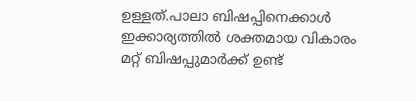ഉള്ളത്.പാലാ ബിഷപ്പിനെക്കാൾ ഇക്കാര്യത്തിൽ ശക്തമായ വികാരം മറ്റ് ബിഷപ്പുമാർക്ക് ഉണ്ട്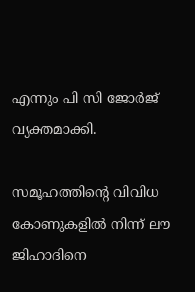എന്നും പി സി ജോർജ് വ്യക്തമാക്കി.

സമൂഹത്തിന്റെ വിവിധ കോണുകളിൽ നിന്ന് ലൗ ജിഹാദിനെ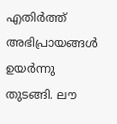എതിർത്ത് അഭിപ്രായങ്ങൾ ഉയർന്നു തുടങ്ങി. ലൗ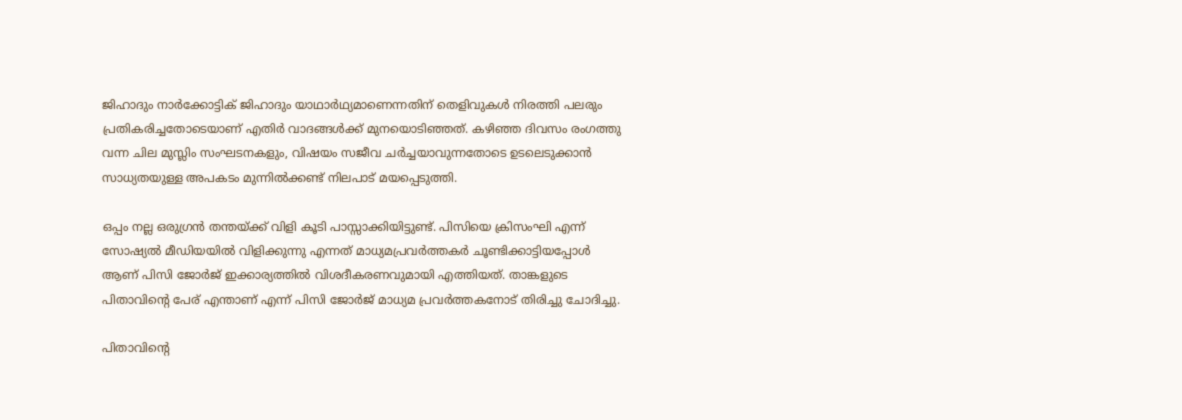ജിഹാദും നാർക്കോട്ടിക് ജിഹാദും യാഥാർഥ്യമാണെന്നതിന് തെളിവുകൾ നിരത്തി പലരും പ്രതികരിച്ചതോടെയാണ് എതിർ വാദങ്ങൾക്ക് മുനയൊടിഞ്ഞത്. കഴിഞ്ഞ ദിവസം രംഗത്തു വന്ന ചില മുസ്ലിം സംഘടനകളും, വിഷയം സജീവ ചർച്ചയാവുന്നതോടെ ഉടലെടുക്കാൻ സാധ്യതയുള്ള അപകടം മുന്നിൽക്കണ്ട് നിലപാട് മയപ്പെടുത്തി.

ഒപ്പം നല്ല ഒരുഗ്രൻ തന്തയ്ക്ക് വിളി കൂടി പാസ്സാക്കിയിട്ടുണ്ട്. പിസിയെ ക്രിസംഘി എന്ന് സോഷ്യൽ മീഡിയയിൽ വിളിക്കുന്നു എന്നത് മാധ്യമപ്രവർത്തകർ ചൂണ്ടിക്കാട്ടിയപ്പോൾ ആണ് പിസി ജോർജ് ഇക്കാര്യത്തിൽ വിശദീകരണവുമായി എത്തിയത്. താങ്കളുടെ പിതാവിന്റെ പേര് എന്താണ് എന്ന് പിസി ജോർജ് മാധ്യമ പ്രവർത്തകനോട് തിരിച്ചു ചോദിച്ചു.

പിതാവിന്റെ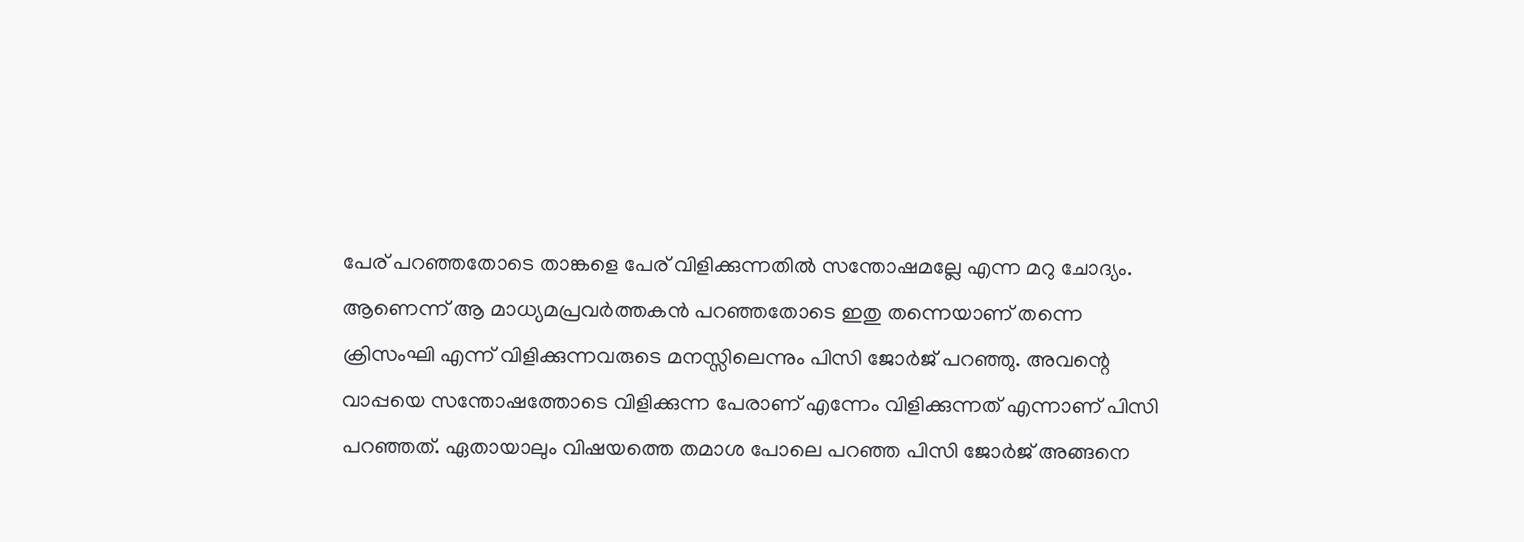പേര് പറഞ്ഞതോടെ താങ്കളെ പേര് വിളിക്കുന്നതിൽ സന്തോഷമല്ലേ എന്ന മറു ചോദ്യം. ആണെന്ന് ആ മാധ്യമപ്രവർത്തകൻ പറഞ്ഞതോടെ ഇതു തന്നെയാണ് തന്നെ ക്രിസംഘി എന്ന് വിളിക്കുന്നവരുടെ മനസ്സിലെന്നും പിസി ജോർജ് പറഞ്ഞു. അവന്റെ വാപ്പയെ സന്തോഷത്തോടെ വിളിക്കുന്ന പേരാണ് എന്നേം വിളിക്കുന്നത് എന്നാണ് പിസി പറഞ്ഞത്. ഏതായാലും വിഷയത്തെ തമാശ പോലെ പറഞ്ഞ പിസി ജോർജ് അങ്ങനെ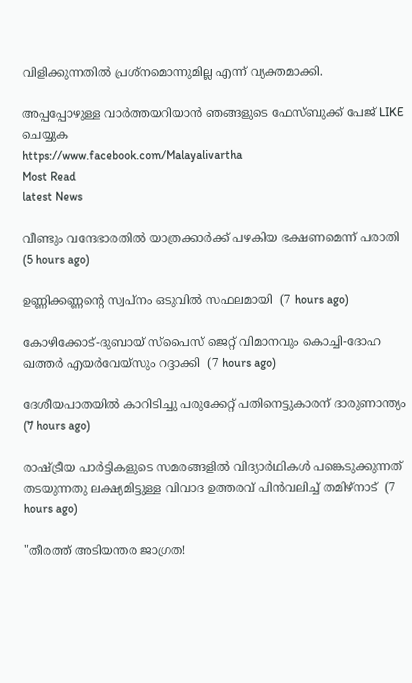വിളിക്കുന്നതിൽ പ്രശ്നമൊന്നുമില്ല എന്ന് വ്യക്തമാക്കി.

അപ്പപ്പോഴുള്ള വാര്‍ത്തയറിയാന്‍ ഞങ്ങളുടെ ഫേസ്‌ബുക്ക്‌ പേജ് LIKE ചെയ്യുക
https://www.facebook.com/Malayalivartha
Most Read
latest News

വീണ്ടും വന്ദേഭാരതില്‍ യാത്രക്കാര്‍ക്ക് പഴകിയ ഭക്ഷണമെന്ന് പരാതി  (5 hours ago)

ഉണ്ണിക്കണ്ണന്റെ സ്വപ്നം ഒടുവില്‍ സഫലമായി  (7 hours ago)

കോഴിക്കോട്-ദുബായ് സ്‌പൈസ് ജെറ്റ് വിമാനവും കൊച്ചി-ദോഹ ഖത്തര്‍ എയര്‍വേയ്‌സും റദ്ദാക്കി  (7 hours ago)

ദേശീയപാതയില്‍ കാറിടിച്ചു പരുക്കേറ്റ് പതിനെട്ടുകാരന് ദാരുണാന്ത്യം  (7 hours ago)

രാഷ്ട്രീയ പാര്‍ട്ടികളുടെ സമരങ്ങളില്‍ വിദ്യാര്‍ഥികള്‍ പങ്കെടുക്കുന്നത് തടയുന്നതു ലക്ഷ്യമിട്ടുള്ള വിവാദ ഉത്തരവ് പിന്‍വലിച്ച് തമിഴ്‌നാട്  (7 hours ago)

"തീരത്ത് അടിയന്തര ജാഗ്രത!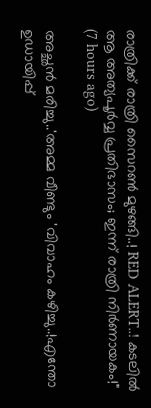രാത്രിക്ക് രാത്രി സൈറൺ മുഴങ്ങി..! RED ALERT..! കടലിൽ ആ അത്യപൂർവ്വ പ്രതിഭാസം; ഇന്ന് രാത്രി നിർണായകം!"  (7 hours ago)

അച്ഛൻ മരിച്ചു..'അമ്മ വീണ്ടും 'വിവാഹം കഴിച്ചു..!എന്തോ ഉഡായിപ്പ്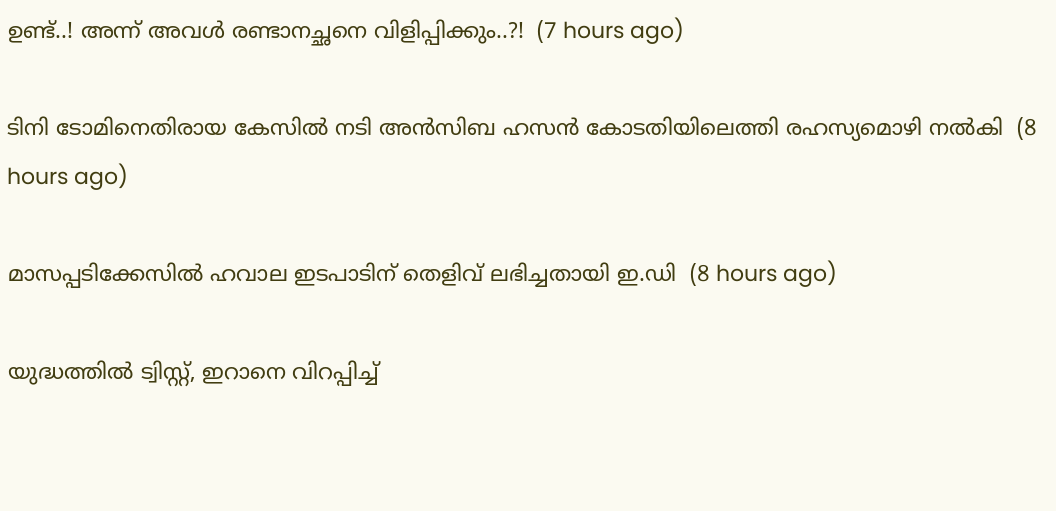ഉണ്ട്..! അന്ന് അവൾ രണ്ടാനച്ഛനെ വിളിപ്പിക്കും..?!  (7 hours ago)

ടിനി ടോമിനെതിരായ കേസില്‍ നടി അന്‍സിബ ഹസന്‍ കോടതിയിലെത്തി രഹസ്യമൊഴി നല്‍കി  (8 hours ago)

മാസപ്പടിക്കേസില്‍ ഹവാല ഇടപാടിന് തെളിവ് ലഭിച്ചതായി ഇ.ഡി  (8 hours ago)

യുദ്ധത്തിൽ ട്വിസ്റ്റ്, ഇറാനെ വിറപ്പിച്ച്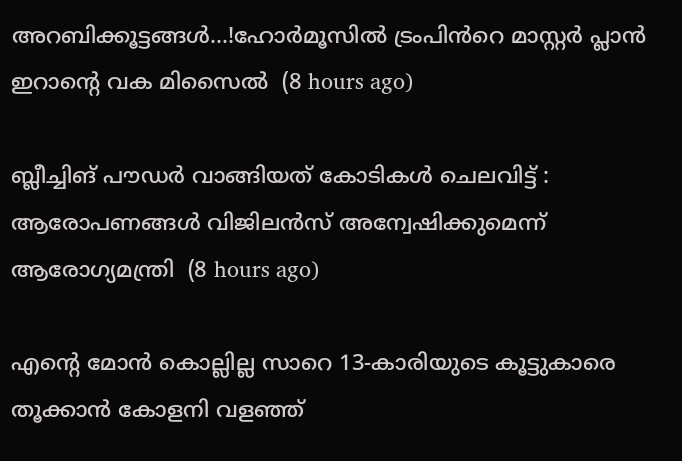അറബിക്കൂട്ടങ്ങൾ...!ഹോർമൂസിൽ ട്രംപിൻറെ മാസ്റ്റർ പ്ലാൻ ഇറാന്റെ വക മിസൈൽ  (8 hours ago)

ബ്ലീച്ചിങ് പൗഡര്‍ വാങ്ങിയത് കോടികള്‍ ചെലവിട്ട് : ആരോപണങ്ങള്‍ വിജിലന്‍സ് അന്വേഷിക്കുമെന്ന് ആരോഗ്യമന്ത്രി  (8 hours ago)

എന്റെ മോൻ കൊല്ലില്ല സാറെ 13-കാരിയുടെ കൂട്ടുകാരെ തൂക്കാൻ കോളനി വളഞ്ഞ്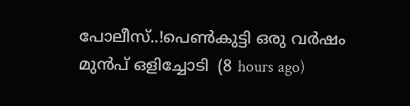പോലീസ്..!പെൺകുട്ടി ഒരു വർഷം മുൻപ് ഒളിച്ചോടി  (8 hours ago)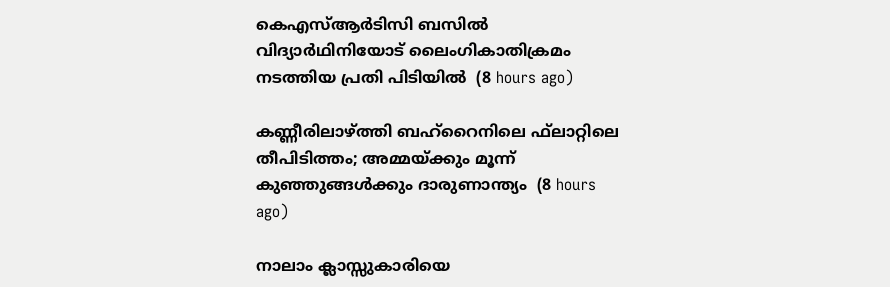കെഎസ്ആര്‍ടിസി ബസില്‍ വിദ്യാര്‍ഥിനിയോട് ലൈംഗികാതിക്രമം നടത്തിയ പ്രതി പിടിയില്‍  (8 hours ago)

കണ്ണീരിലാഴ്ത്തി ബഹ്‌റൈനിലെ ഫ്‌ലാറ്റിലെ തീപിടിത്തം; അമ്മയ്ക്കും മൂന്ന് കുഞ്ഞുങ്ങള്‍ക്കും ദാരുണാന്ത്യം  (8 hours ago)

നാലാം ക്ലാസ്സുകാരിയെ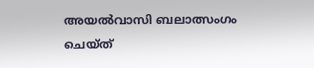അയല്‍വാസി ബലാത്സംഗം ചെയ്ത്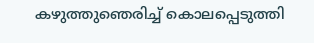കഴുത്തുഞെരിച്ച് കൊലപ്പെടുത്തി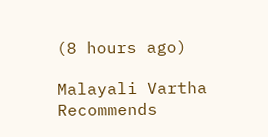(8 hours ago)

Malayali Vartha Recommends